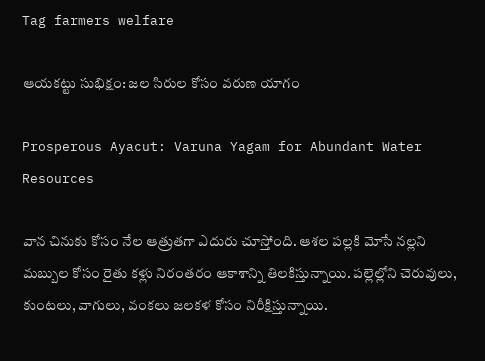Tag farmers welfare

ఆయకట్టు సుభిక్షం: జల సిరుల కోసం వరుణ యాగం

Prosperous Ayacut: Varuna Yagam for Abundant Water Resources

వాన చినుకు కోసం నేల ఆత్రుతగా ఎదురు చూస్తోంది. ఆశల పల్లకి మోసే నల్లని మబ్బుల కోసం రైతు కళ్లు నిరంతరం ఆకాశాన్ని తిలకిస్తున్నాయి. పల్లెల్లోని చెరువులు, కుంటలు, వాగులు, వంకలు జలకళ కోసం నిరీక్షిస్తున్నాయి.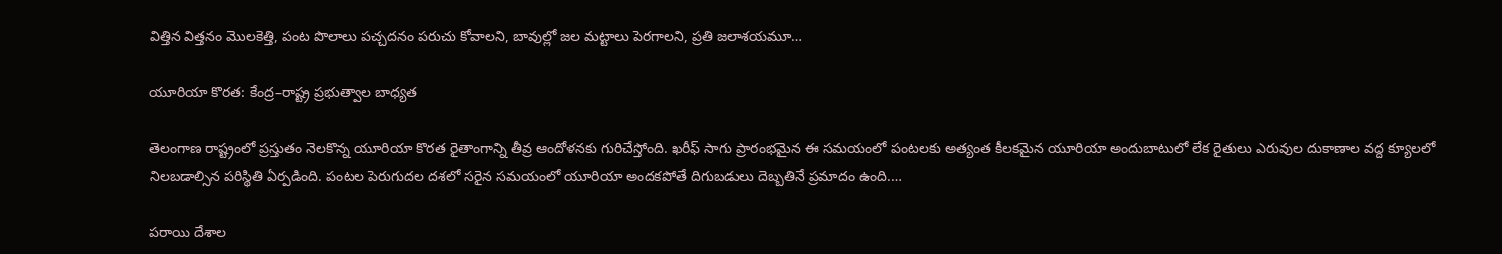విత్తిన విత్తనం మొలకెత్తి, పంట పొలాలు పచ్చదనం పరుచు కోవాలని, బావుల్లో జల మట్టాలు పెరగాలని, ప్రతి జలాశయమూ…

యూరియా కొరత: కేంద్ర–రాష్ట్ర ప్రభుత్వాల బాధ్యత

తెలంగాణ రాష్ట్రంలో ప్రస్తుతం నెలకొన్న యూరియా కొరత రైతాంగాన్ని తీవ్ర ఆందోళనకు గురిచేస్తోంది. ఖరీఫ్‌ సాగు ప్రారంభమైన ఈ సమయంలో పంటలకు అత్యంత కీలకమైన యూరియా అందుబాటులో లేక రైతులు ఎరువుల దుకాణాల వద్ద క్యూలలో నిలబడాల్సిన పరిస్థితి ఏర్పడింది. పంటల పెరుగుదల దశలో సరైన సమయంలో యూరియా అందకపోతే దిగుబడులు దెబ్బతినే ప్రమాదం ఉంది.…

పరాయి దేశాల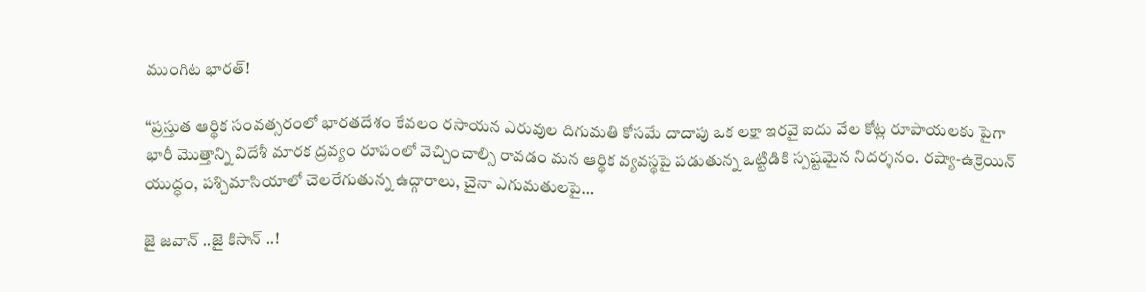ముంగిట భారత్!

“ప్రస్తుత ఆర్థిక సంవత్సరంలో భారతదేశం కేవలం రసాయన ఎరువుల దిగుమతి కోసమే దాదాపు ఒక లక్షా ఇరవై ఐదు వేల కోట్ల రూపాయలకు పైగా భారీ మొత్తాన్ని విదేశీ మారక ద్రవ్యం రూపంలో వెచ్చించాల్సి రావడం మన ఆర్థిక వ్యవస్థపై పడుతున్న ఒట్టిడికి స్పష్టమైన నిదర్శనం. రష్యా-ఉక్రెయిన్ యుద్ధం, పశ్చిమాసియాలో చెలరేగుతున్న ఉద్గారాలు, చైనా ఎగుమతులపై…

జై జవాన్ ..జై కిసాన్ ..!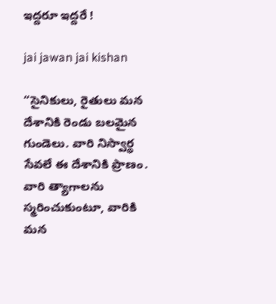ఇద్దరూ ఇద్దరే !

jai jawan jai kishan

“సైనికులు, రైతులు మన దేశానికి రెండు బలమైన గుండెలు. వారి నిస్వార్థ సేవలే ఈ దేశానికి ప్రాణం. వారి త్యాగాలను స్మరించుకుంటూ, వారికి మన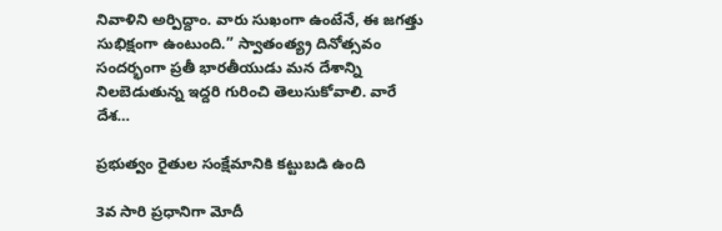నివాళిని అర్పిద్దాం. వారు సుఖంగా ఉంటేనే, ఈ జగత్తు సుభిక్షంగా ఉంటుంది.” స్వాతంత్య్ర దినోత్సవం సందర్భంగా ప్రతీ భారతీయుడు మన దేశాన్ని నిలబెడుతున్న ఇద్దరి గురించి తెలుసుకోవాలి. వారే దేశ…

ప్రభుత్వం రైతుల సంక్షేమానికి కట్టుబడి ఉంది

3వ సారి ప్రధానిగా మోదీ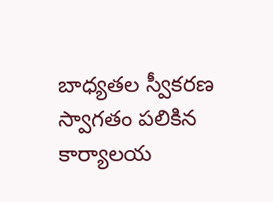బాధ్యతల స్వీకరణ స్వాగతం పలికిన కార్యాలయ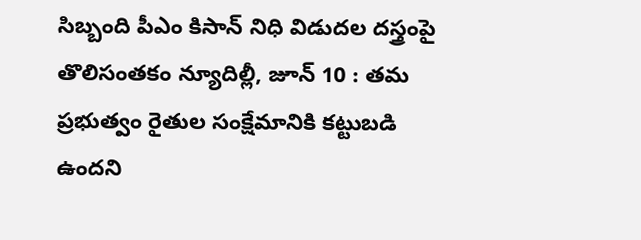సిబ్బంది పీఎం కిసాన్‌ నిధి విడుదల దస్త్రంపై తొలిసంతకం న్యూదిల్లీ, జూన్‌ 10 : తమ ప్రభుత్వం రైతుల సంక్షేమానికి కట్టుబడి ఉందని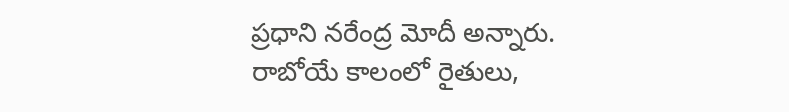ప్రధాని నరేంద్ర మోదీ అన్నారు. రాబోయే కాలంలో రైతులు,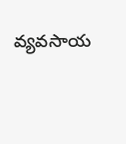వ్యవసాయ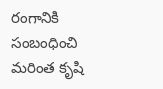రంగానికి సంబంధించి మరింత కృషి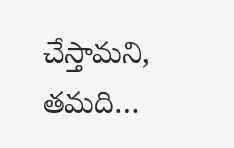చేస్తామని, తమది…